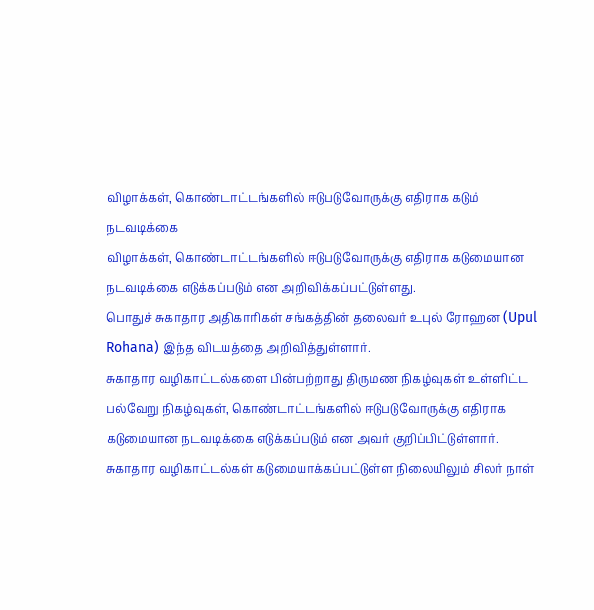விழாக்கள், கொண்டாட்டங்களில் ஈடுபடுவோருக்கு எதிராக கடும் நடவடிக்கை
விழாக்கள், கொண்டாட்டங்களில் ஈடுபடுவோருக்கு எதிராக கடுமையான நடவடிக்கை எடுக்கப்படும் என அறிவிக்கப்பட்டுள்ளது.
பொதுச் சுகாதார அதிகாரிகள் சங்கத்தின் தலைவர் உபுல் ரோஹன (Upul Rohana) இந்த விடயத்தை அறிவித்துள்ளார்.
சுகாதார வழிகாட்டல்களை பின்பற்றாது திருமண நிகழ்வுகள் உள்ளிட்ட பல்வேறு நிகழ்வுகள், கொண்டாட்டங்களில் ஈடுபடுவோருக்கு எதிராக கடுமையான நடவடிக்கை எடுக்கப்படும் என அவர் குறிப்பிட்டுள்ளார்.
சுகாதார வழிகாட்டல்கள் கடுமையாக்கப்பட்டுள்ள நிலையிலும் சிலர் நாள்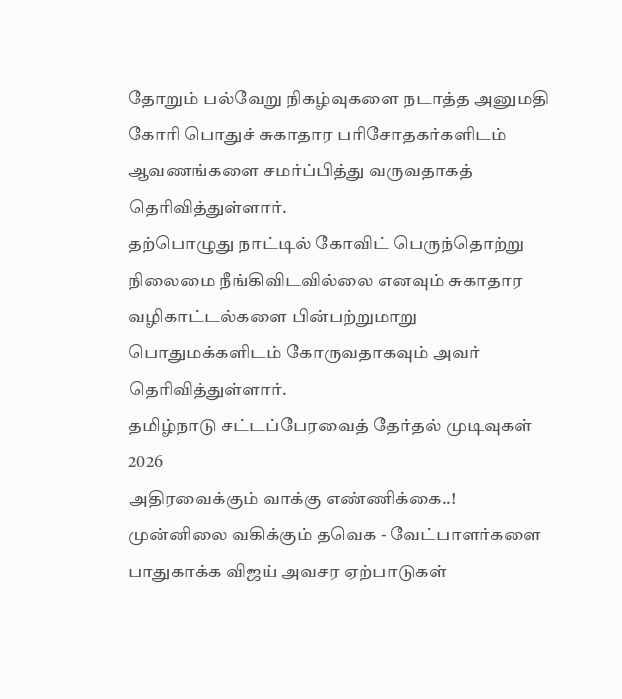தோறும் பல்வேறு நிகழ்வுகளை நடாத்த அனுமதி கோரி பொதுச் சுகாதார பரிசோதகர்களிடம் ஆவணங்களை சமர்ப்பித்து வருவதாகத் தெரிவித்துள்ளார்.
தற்பொழுது நாட்டில் கோவிட் பெருந்தொற்று நிலைமை நீங்கிவிடவில்லை எனவும் சுகாதார வழிகாட்டல்களை பின்பற்றுமாறு பொதுமக்களிடம் கோருவதாகவும் அவர் தெரிவித்துள்ளார்.
தமிழ்நாடு சட்டப்பேரவைத் தேர்தல் முடிவுகள் 2026
அதிரவைக்கும் வாக்கு எண்ணிக்கை..! முன்னிலை வகிக்கும் தவெக - வேட்பாளர்களை பாதுகாக்க விஜய் அவசர ஏற்பாடுகள்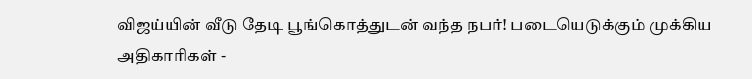விஜய்யின் வீடு தேடி பூங்கொத்துடன் வந்த நபர்! படையெடுக்கும் முக்கிய அதிகாரிகள் -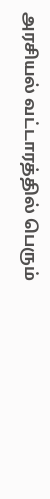அரசியல் வட்டாரத்தில் பெரும்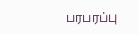பரபரப்பு